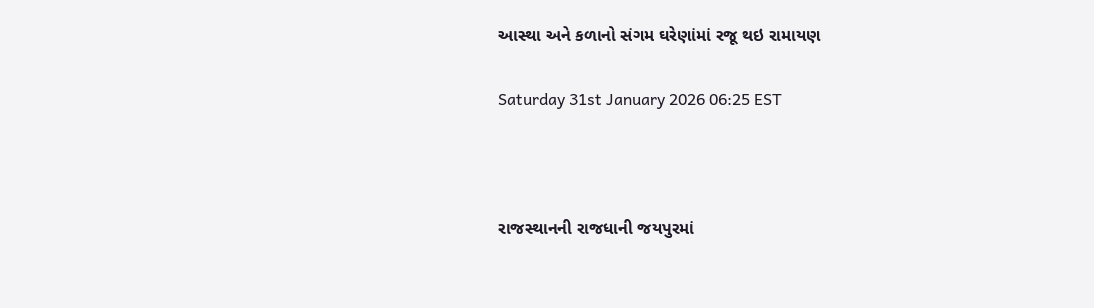આસ્થા અને કળાનો સંગમ ઘરેણાંમાં રજૂ થઇ રામાયણ

Saturday 31st January 2026 06:25 EST



રાજસ્થાનની રાજધાની જયપુરમાં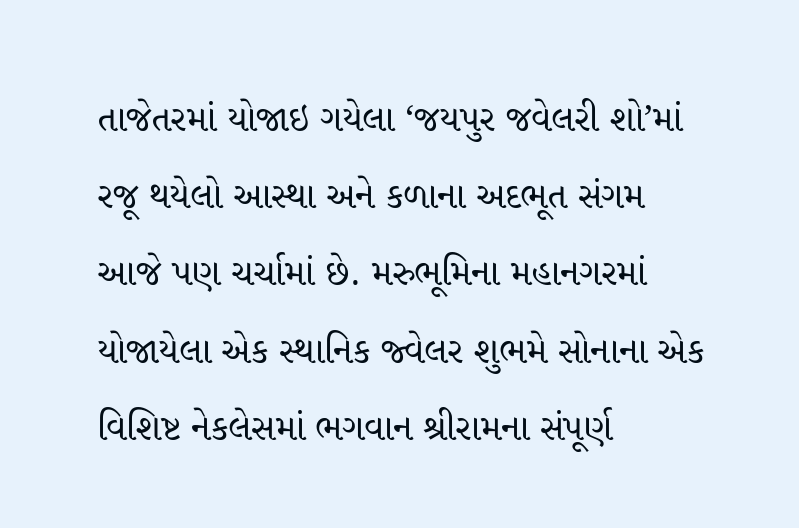તાજેતરમાં યોજાઇ ગયેલા ‘જયપુર જવેલરી શો’માં રજૂ થયેલો આસ્થા અને કળાના અદભૂત સંગમ આજે પણ ચર્ચામાં છે. મરુભૂમિના મહાનગરમાં યોજાયેલા એક સ્થાનિક જ્વેલર શુભમે સોનાના એક વિશિષ્ટ નેકલેસમાં ભગવાન શ્રીરામના સંપૂર્ણ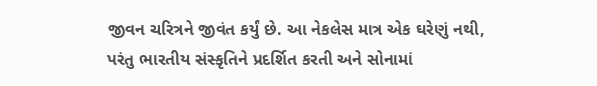જીવન ચરિત્રને જીવંત કર્યું છે. આ નેકલેસ માત્ર એક ઘરેણું નથી, પરંતુ ભારતીય સંસ્કૃતિને પ્રદર્શિત કરતી અને સોનામાં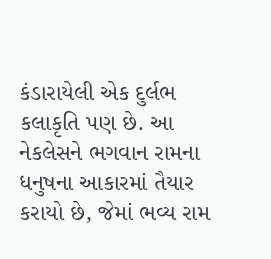કંડારાયેલી એક દુર્લભ કલાકૃતિ પણ છે. આ નેકલેસને ભગવાન રામના ધનુષના આકારમાં તૈયાર કરાયો છે, જેમાં ભવ્ય રામ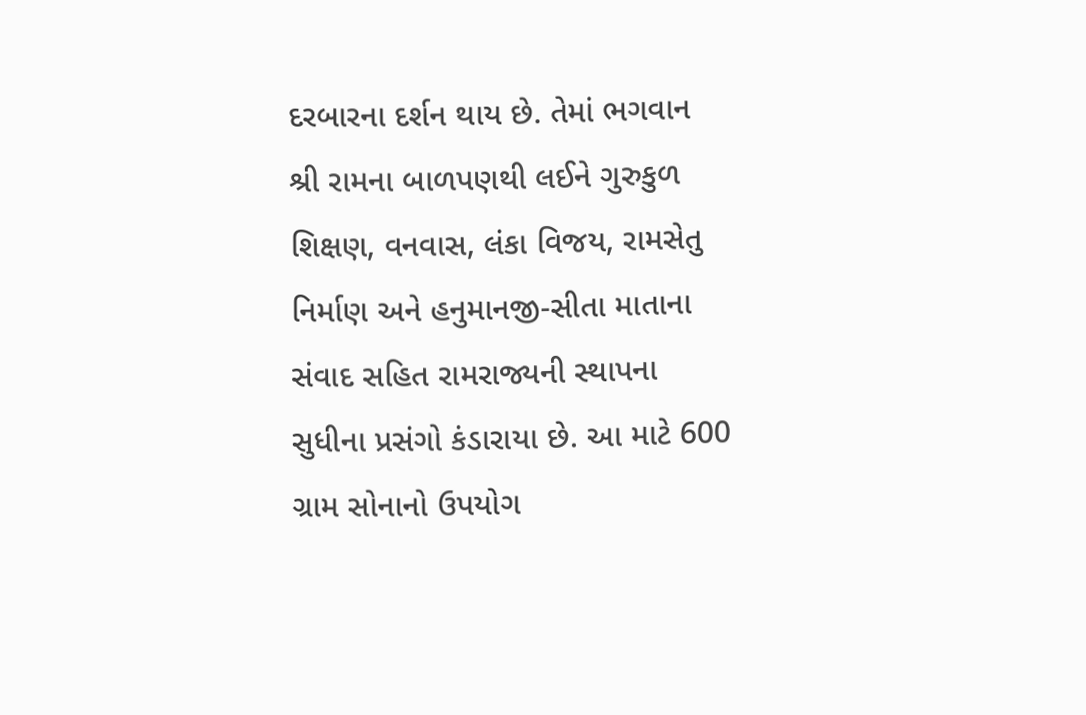દરબારના દર્શન થાય છે. તેમાં ભગવાન શ્રી રામના બાળપણથી લઈને ગુરુકુળ શિક્ષણ, વનવાસ, લંકા વિજય, રામસેતુ નિર્માણ અને હનુમાનજી-સીતા માતાના સંવાદ સહિત રામરાજ્યની સ્થાપના સુધીના પ્રસંગો કંડારાયા છે. આ માટે 600 ગ્રામ સોનાનો ઉપયોગ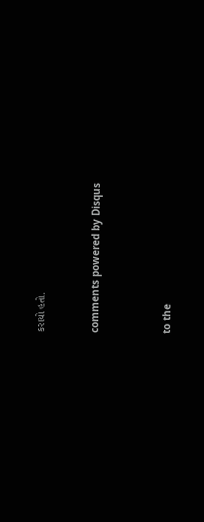કરાયો હતો.


comments powered by Disqus



to the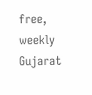free, weekly Gujarat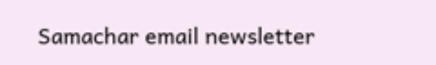Samachar email newsletter